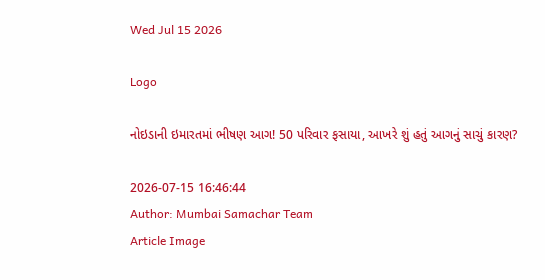Wed Jul 15 2026

Logo

નોઇડાની ઇમારતમાં ભીષણ આગ! 50 પરિવાર ફસાયા, આખરે શું હતું આગનું સાચું કારણ?

2026-07-15 16:46:44
Author: Mumbai Samachar Team
Article Image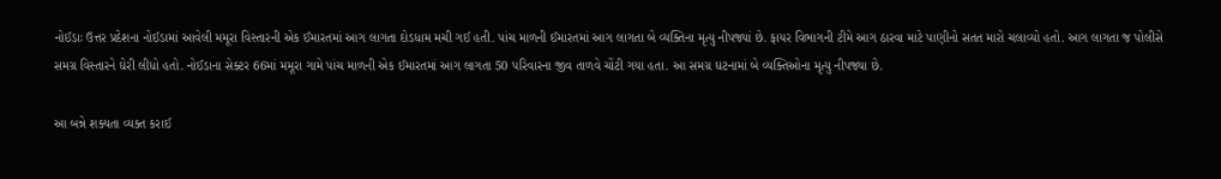નોઈડાઃ ઉત્તર પ્રદેશના નોઈડામાં આવેલી મમૂરા વિસ્તારની એક ઈમારતમાં આગ લાગતા દોડધામ મચી ગઈ હતી. પાંચ માળની ઈમારતમાં આગ લાગતા બે વ્યક્તિના મૃત્યુ નીપજ્યાં છે. ફાયર વિભાગની ટીમે આગ ઠારવા માટે પાણીનો સતત મારો ચલાવ્યો હતો. આગ લાગતા જ પોલીસે સમગ્ર વિસ્તારને ઘેરી લીધો હતો. નોઈડાના સેક્ટર 66માં મમૂરા ગામે પાંચ માળની એક ઈમારતમાં આગ લાગતા 50 પરિવારના જીવ તાળવે ચોંટી ગયા હતા. આ સમગ્ર ઘટનામાં બે વ્યક્તિઓના મૃત્યુ નીપજ્યા છે.

આ બન્ને શક્યતા વ્યક્ત કરાઈ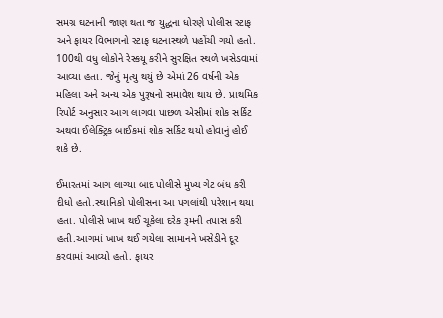સમગ્ર ઘટનાની જાણ થતા જ યુદ્ધના ધોરણે પોલીસ સ્ટાફ અને ફાયર વિભાગનો સ્ટાફ ઘટનાસ્થળે પહોંચી ગયો હતો. 100થી વધુ લોકોને રેસ્કયૂ કરીને સુરક્ષિત સ્થળે ખસેડવામાં આવ્યા હતા. જેનું મૃત્યુ થયું છે એમાં 26 વર્ષની એક મહિલા અને અન્ય એક પુરૂષનો સમાવેશ થાય છે. પ્રાથમિક રિપોર્ટ અનુસાર આગ લાગવા પાછળ એસીમાં શોક સર્કિટ અથવા ઈલેક્ટ્રિક બાઈકમાં શોક સર્કિટ થયો હોવાનું હોઈ શકે છે.

ઈમારતમાં આગ લાગ્યા બાદ પોલીસે મુખ્ય ગેટ બંધ કરી દીધો હતો.સ્થાનિકો પોલીસના આ પગલાંથી પરેશાન થયા હતા. પોલીસે ખાખ થઈ ચૂકેલા દરેક રૂમની તપાસ કરી હતી.આગમાં ખાખ થઈ ગયેલા સામાનને ખસેડીને દૂર કરવામાં આવ્યો હતો. ફાયર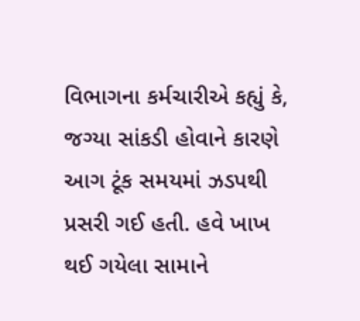વિભાગના કર્મચારીએ કહ્યું કે, જગ્યા સાંકડી હોવાને કારણે આગ ટૂંક સમયમાં ઝડપથી પ્રસરી ગઈ હતી. હવે ખાખ થઈ ગયેલા સામાને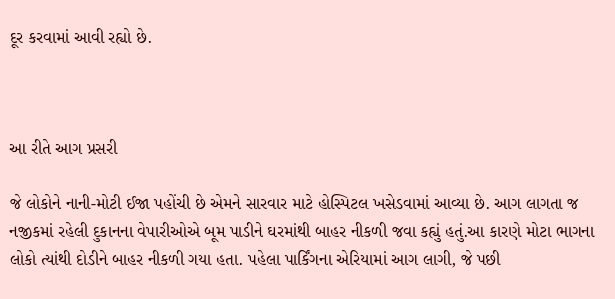દૂર કરવામાં આવી રહ્યો છે.



આ રીતે આગ પ્રસરી

જે લોકોને નાની-મોટી ઈજા પહોંચી છે એમને સારવાર માટે હોસ્પિટલ ખસેડવામાં આવ્યા છે. આગ લાગતા જ નજીકમાં રહેલી દુકાનના વેપારીઓએ બૂમ પાડીને ઘરમાંથી બાહર નીકળી જવા કહ્યું હતું.આ કારણે મોટા ભાગના લોકો ત્યાંથી દોડીને બાહર નીકળી ગયા હતા. પહેલા પાર્કિંગના એરિયામાં આગ લાગી, જે પછી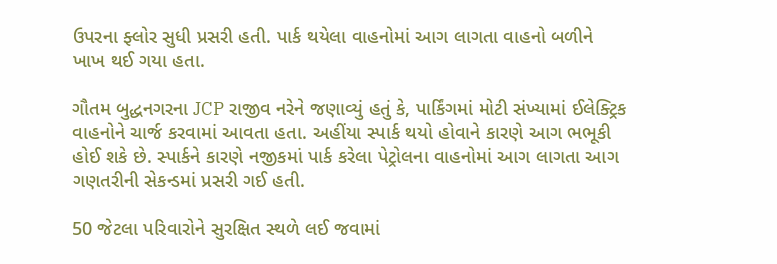ઉપરના ફ્લોર સુધી પ્રસરી હતી. પાર્ક થયેલા વાહનોમાં આગ લાગતા વાહનો બળીને ખાખ થઈ ગયા હતા.

ગૌતમ બુદ્ધનગરના JCP રાજીવ નરેને જણાવ્યું હતું કે, પાર્કિંગમાં મોટી સંખ્યામાં ઈલેક્ટ્રિક વાહનોને ચાર્જ કરવામાં આવતા હતા. અહીંયા સ્પાર્ક થયો હોવાને કારણે આગ ભભૂકી હોઈ શકે છે. સ્પાર્કને કારણે નજીકમાં પાર્ક કરેલા પેટ્રોલના વાહનોમાં આગ લાગતા આગ ગણતરીની સેકન્ડમાં પ્રસરી ગઈ હતી.

50 જેટલા પરિવારોને સુરક્ષિત સ્થળે લઈ જવામાં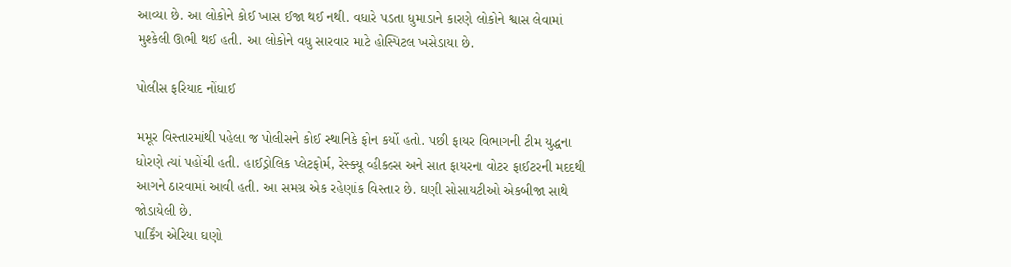આવ્યા છે. આ લોકોને કોઈ ખાસ ઈજા થઈ નથી. વધારે પડતા ધુમાડાને કારણે લોકોને શ્વાસ લેવામાં મુશ્કેલી ઊભી થઈ હતી. આ લોકોને વધુ સારવાર માટે હોસ્પિટલ ખસેડાયા છે.

પોલીસ ફરિયાદ નોંધાઈ

મમૂર વિસ્તારમાંથી પહેલા જ પોલીસને કોઈ સ્થાનિકે ફોન કર્યો હતો. પછી ફાયર વિભાગની ટીમ યુદ્ધના ધોરણે ત્યાં પહોંચી હતી. હાઈડ્રોલિક પ્લેટફોર્મ, રેસ્ક્યૂ વ્હીકલ્સ અને સાત ફાયરના વોટર ફાઈટરની મદદથી આગને ઠારવામાં આવી હતી. આ સમગ્ર એક રહેણાંક વિસ્તાર છે. ઘણી સોસાયટીઓ એકબીજા સાથે જોડાયેલી છે.
પાર્કિંગ એરિયા ઘણો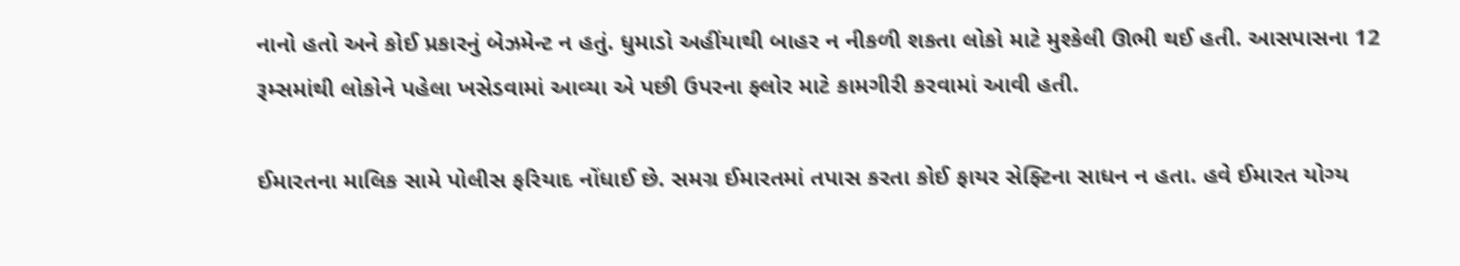નાનો હતો અને કોઈ પ્રકારનું બેઝમેન્ટ ન હતું. ધુમાડો અહીંયાથી બાહર ન નીકળી શકતા લોકો માટે મુશ્કેલી ઊભી થઈ હતી. આસપાસના 12 રૂમ્સમાંથી લોકોને પહેલા ખસેડવામાં આવ્યા એ પછી ઉપરના ફ્લોર માટે કામગીરી કરવામાં આવી હતી.

ઈમારતના માલિક સામે પોલીસ ફરિયાદ નોંધાઈ છે. સમગ્ર ઈમારતમાં તપાસ કરતા કોઈ ફાયર સેફ્ટિના સાધન ન હતા. હવે ઈમારત યોગ્ય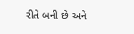રીતે બની છે અને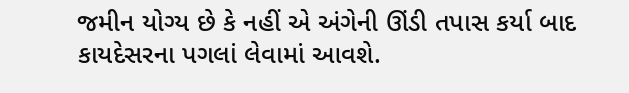જમીન યોગ્ય છે કે નહીં એ અંગેની ઊંડી તપાસ કર્યા બાદ કાયદેસરના પગલાં લેવામાં આવશે.